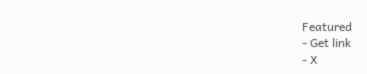Featured
- Get link
- X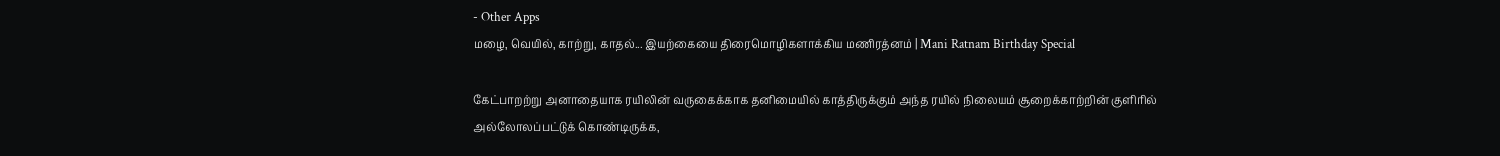- Other Apps
மழை, வெயில், காற்று, காதல்... இயற்கையை திரைமொழிகளாக்கிய மணிரத்னம் | Mani Ratnam Birthday Special

கேட்பாறற்று அனாதையாக ரயிலின் வருகைக்காக தனிமையில் காத்திருக்கும் அந்த ரயில் நிலையம் சூறைக்காற்றின் குளிரில் அல்லோலப்பட்டுக் கொண்டிருக்க,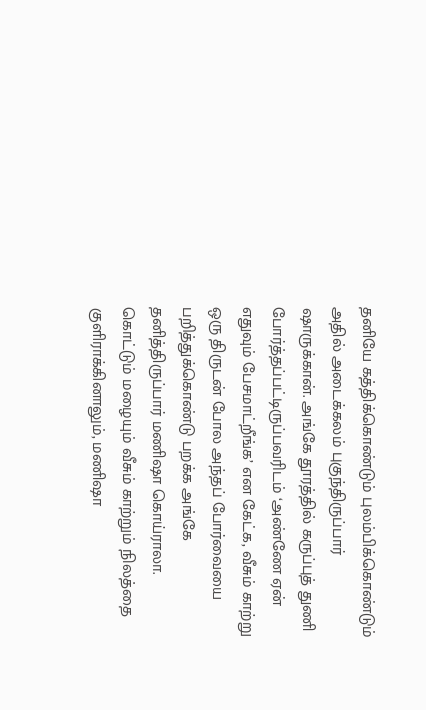தனியே கத்திக்கொண்டும் புலம்பிக்கொண்டும் அதில் அடைக்கலம் புகுந்திருப்பார் ஷாருக்கான். அங்கே தூரத்தில் கருப்புத் துணி போர்த்தப்பட்டிருப்பவரிடம் ‘அண்ணே ஏன் எதுவும் பேசமாட்றீங்க’ என கேட்க, வீசும் காற்று ஒரு திருடன் போல அந்தப் போர்வையை பறித்துக்கொண்டு பறக்க அங்கே தனித்திருப்பார் மணிஷா கொய்ராலா.
கொட்டும் மழையும் வீசும் காற்றும் நிலத்தை குளிராக்கினாலும், மணிஷா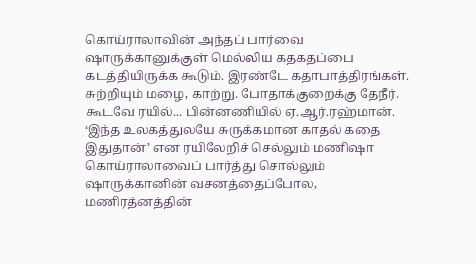கொய்ராலாவின் அந்தப் பார்வை ஷாருக்கானுக்குள் மெல்லிய கதகதப்பை கடத்தியிருக்க கூடும். இரண்டே கதாபாத்திரங்கள். சுற்றியும் மழை, காற்று. போதாக்குறைக்கு தேநீர். கூடவே ரயில்... பின்னணியில் ஏ.ஆர்.ரஹ்மான். ‘இந்த உலகத்துலயே சுருக்கமான காதல் கதை இதுதான்’ என ரயிலேறிச் செல்லும் மணிஷா கொய்ராலாவைப் பார்த்து சொல்லும் ஷாருக்கானின் வசனத்தைப்போல, மணிரத்னத்தின்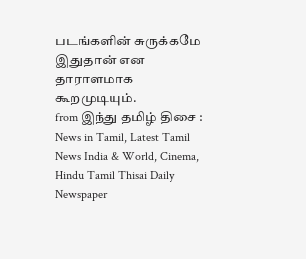படங்களின் சுருக்கமே இதுதான் என தாராளமாக கூறமுடியும்.
from இந்து தமிழ் திசை : News in Tamil, Latest Tamil News India & World, Cinema, Hindu Tamil Thisai Daily Newspaper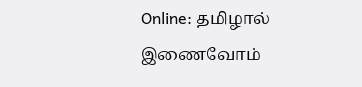Online: தமிழால் இணைவோம்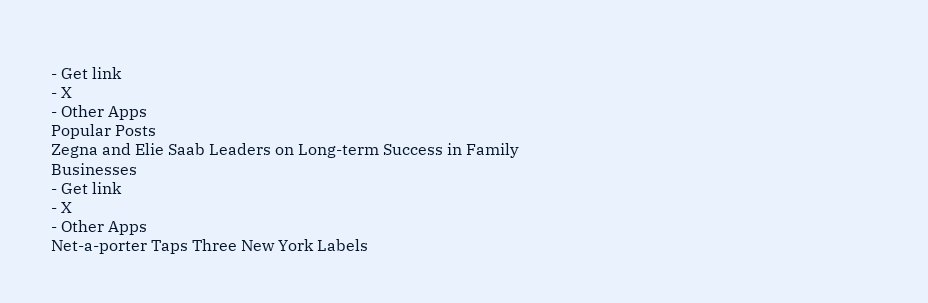- Get link
- X
- Other Apps
Popular Posts
Zegna and Elie Saab Leaders on Long-term Success in Family Businesses
- Get link
- X
- Other Apps
Net-a-porter Taps Three New York Labels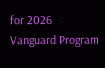for 2026 Vanguard Program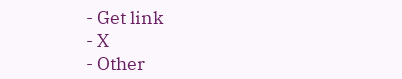- Get link
- X
- Other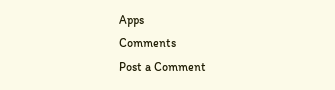Apps
Comments
Post a Comment